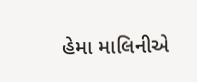હેમા માલિનીએ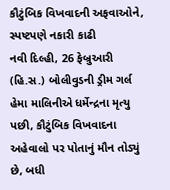કૌટુંબિક વિખવાદની અફવાઓને, સ્પષ્ટપણે નકારી કાઢી
નવી દિલ્હી, 26 ફેબ્રુઆરી (હિ.સ.) બોલીવુડની ડ્રીમ ગર્લ હેમા માલિનીએ ધર્મેન્દ્રના મૃત્યુ પછી, કૌટુંબિક વિખવાદના અહેવાલો પર પોતાનું મૌન તોડ્યું છે, બધી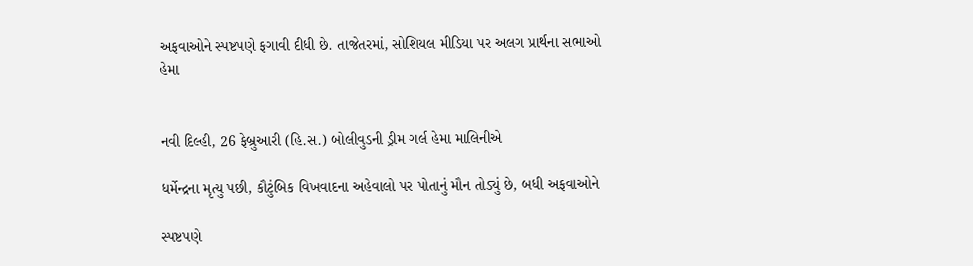અફવાઓને સ્પષ્ટપણે ફગાવી દીધી છે. તાજેતરમાં, સોશિયલ મીડિયા પર અલગ પ્રાર્થના સભાઓ
હેમા


નવી દિલ્હી, 26 ફેબ્રુઆરી (હિ.સ.) બોલીવુડની ડ્રીમ ગર્લ હેમા માલિનીએ

ધર્મેન્દ્રના મૃત્યુ પછી, કૌટુંબિક વિખવાદના અહેવાલો પર પોતાનું મૌન તોડ્યું છે, બધી અફવાઓને

સ્પષ્ટપણે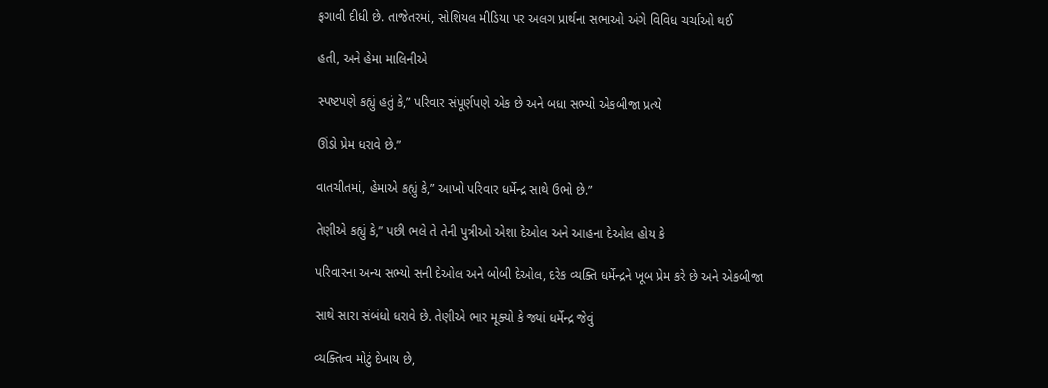ફગાવી દીધી છે. તાજેતરમાં, સોશિયલ મીડિયા પર અલગ પ્રાર્થના સભાઓ અંગે વિવિધ ચર્ચાઓ થઈ

હતી, અને હેમા માલિનીએ

સ્પષ્ટપણે કહ્યું હતું કે,” પરિવાર સંપૂર્ણપણે એક છે અને બધા સભ્યો એકબીજા પ્રત્યે

ઊંડો પ્રેમ ધરાવે છે.”

વાતચીતમાં, હેમાએ કહ્યું કે,” આખો પરિવાર ધર્મેન્દ્ર સાથે ઉભો છે.”

તેણીએ કહ્યું કે,” પછી ભલે તે તેની પુત્રીઓ એશા દેઓલ અને આહના દેઓલ હોય કે

પરિવારના અન્ય સભ્યો સની દેઓલ અને બોબી દેઓલ, દરેક વ્યક્તિ ધર્મેન્દ્રને ખૂબ પ્રેમ કરે છે અને એકબીજા

સાથે સારા સંબંધો ધરાવે છે. તેણીએ ભાર મૂક્યો કે જ્યાં ધર્મેન્દ્ર જેવું

વ્યક્તિત્વ મોટું દેખાય છે,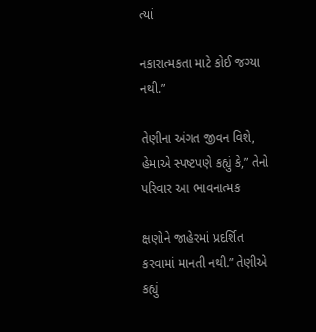ત્યાં

નકારાત્મકતા માટે કોઈ જગ્યા નથી.”

તેણીના અંગત જીવન વિશે, હેમાએ સ્પષ્ટપણે કહ્યું કે,” તેનો પરિવાર આ ભાવનાત્મક

ક્ષણોને જાહેરમાં પ્રદર્શિત કરવામાં માનતી નથી.” તેણીએ કહ્યું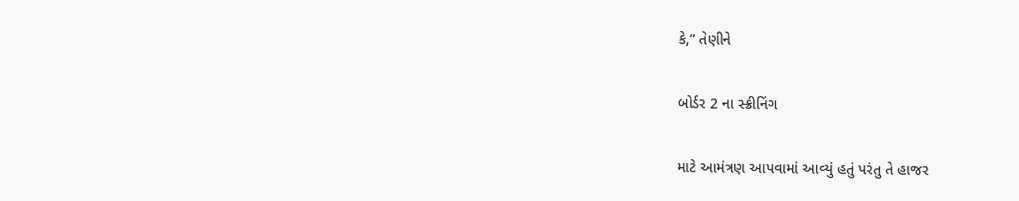કે,” તેણીને

બોર્ડર 2 ના સ્ક્રીનિંગ

માટે આમંત્રણ આપવામાં આવ્યું હતું પરંતુ તે હાજર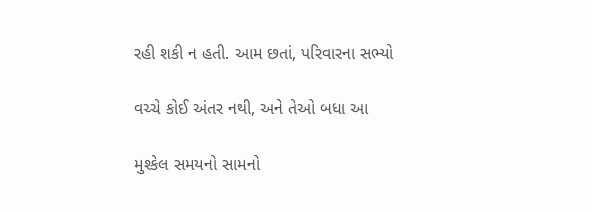રહી શકી ન હતી. આમ છતાં, પરિવારના સભ્યો

વચ્ચે કોઈ અંતર નથી, અને તેઓ બધા આ

મુશ્કેલ સમયનો સામનો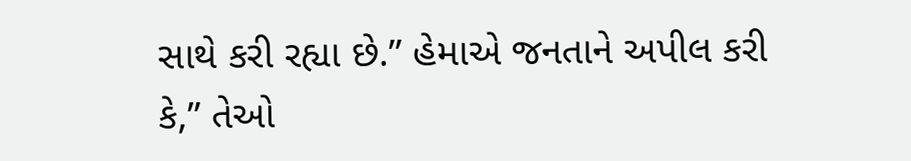સાથે કરી રહ્યા છે.” હેમાએ જનતાને અપીલ કરી કે,” તેઓ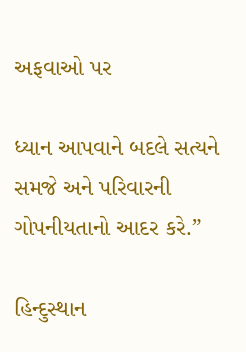અફવાઓ પર

ધ્યાન આપવાને બદલે સત્યને સમજે અને પરિવારની ગોપનીયતાનો આદર કરે.”

હિન્દુસ્થાન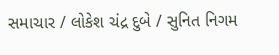સમાચાર / લોકેશ ચંદ્ર દુબે / સુનિત નિગમ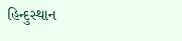હિન્દુસ્થાન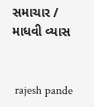સમાચાર / માધવી વ્યાસ


 rajesh pande